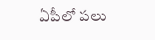ఏపీలో పలు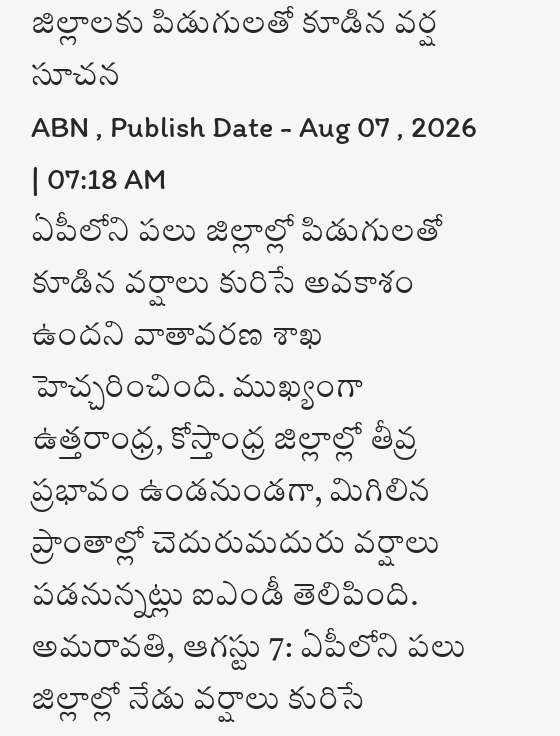జిల్లాలకు పిడుగులతో కూడిన వర్ష సూచన
ABN , Publish Date - Aug 07 , 2026 | 07:18 AM
ఏపీలోని పలు జిల్లాల్లో పిడుగులతో కూడిన వర్షాలు కురిసే అవకాశం ఉందని వాతావరణ శాఖ హెచ్చరించింది. ముఖ్యంగా ఉత్తరాంధ్ర, కోస్తాంధ్ర జిల్లాల్లో తీవ్ర ప్రభావం ఉండనుండగా, మిగిలిన ప్రాంతాల్లో చెదురుమదురు వర్షాలు పడనున్నట్లు ఐఎండీ తెలిపింది.
అమరావతి, ఆగస్టు 7: ఏపీలోని పలు జిల్లాల్లో నేడు వర్షాలు కురిసే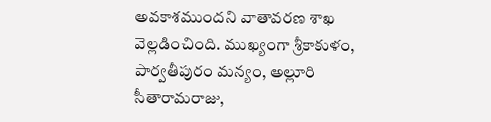అవకాశముందని వాతావరణ శాఖ వెల్లడించింది. ముఖ్యంగా శ్రీకాకుళం, పార్వతీపురం మన్యం, అల్లూరి సీతారామరాజు,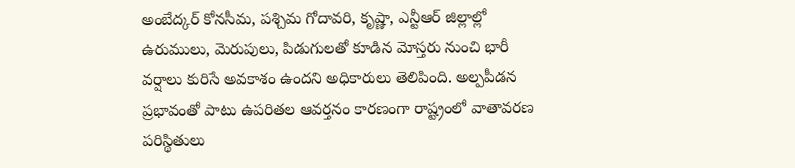అంబేద్కర్ కోనసీమ, పశ్చిమ గోదావరి, కృష్ణా, ఎన్టీఆర్ జిల్లాల్లో ఉరుములు, మెరుపులు, పిడుగులతో కూడిన మోస్తరు నుంచి భారీ వర్షాలు కురిసే అవకాశం ఉందని అధికారులు తెలిపింది. అల్పపీడన ప్రభావంతో పాటు ఉపరితల ఆవర్తనం కారణంగా రాష్ట్రంలో వాతావరణ పరిస్థితులు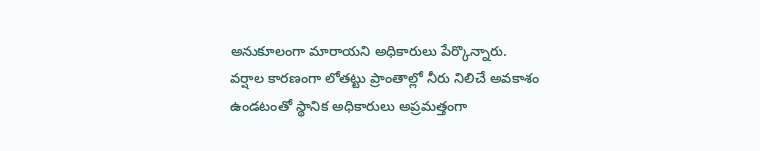అనుకూలంగా మారాయని అధికారులు పేర్కొన్నారు.
వర్షాల కారణంగా లోతట్టు ప్రాంతాల్లో నీరు నిలిచే అవకాశం ఉండటంతో స్థానిక అధికారులు అప్రమత్తంగా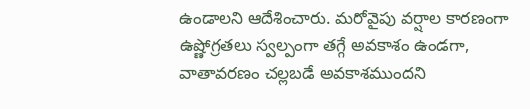ఉండాలని ఆదేశించారు. మరోవైపు వర్షాల కారణంగా ఉష్ణోగ్రతలు స్వల్పంగా తగ్గే అవకాశం ఉండగా, వాతావరణం చల్లబడే అవకాశముందని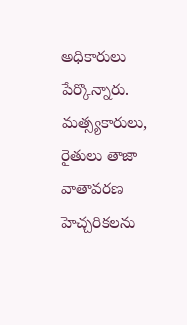అధికారులు పేర్కొన్నారు. మత్స్యకారులు, రైతులు తాజా వాతావరణ హెచ్చరికలను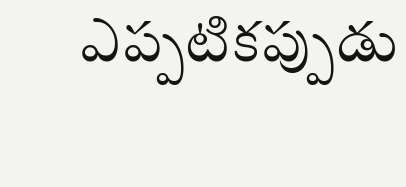ఎప్పటికప్పుడు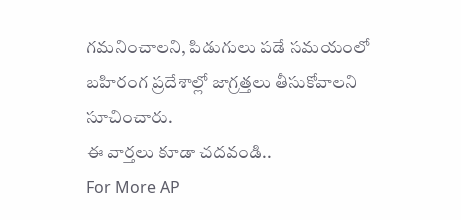గమనించాలని, పిడుగులు పడే సమయంలో బహిరంగ ప్రదేశాల్లో జాగ్రత్తలు తీసుకోవాలని సూచించారు.
ఈ వార్తలు కూడా చదవండి..
For More AP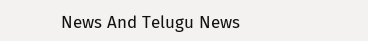News And Telugu News